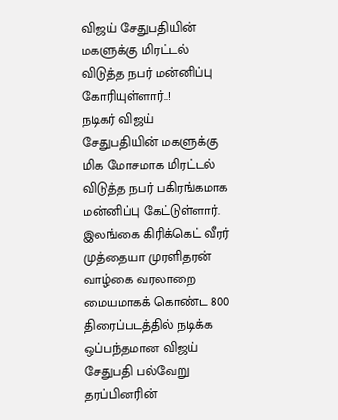விஜய் சேதுபதியின் மகளுக்கு மிரட்டல் விடுத்த நபர் மன்னிப்பு கோரியுள்ளார்..!
நடிகர் விஜய் சேதுபதியின் மகளுக்கு மிக மோசமாக மிரட்டல் விடுத்த நபர் பகிரங்கமாக மன்னிப்பு கேட்டுள்ளார். இலங்கை கிரிக்கெட் வீரர் முத்தையா முரளிதரன் வாழ்கை வரலாறை மையமாகக் கொண்ட 800 திரைப்படத்தில் நடிக்க ஒப்பந்தமான விஜய் சேதுபதி பல்வேறு தரப்பினரின்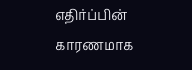எதிர்ப்பின் காரணமாக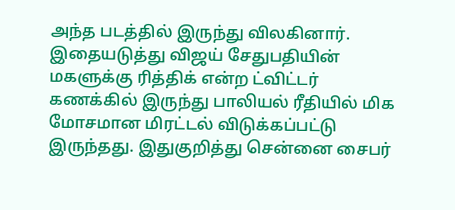அந்த படத்தில் இருந்து விலகினார்.
இதையடுத்து விஜய் சேதுபதியின் மகளுக்கு ரித்திக் என்ற ட்விட்டர் கணக்கில் இருந்து பாலியல் ரீதியில் மிக மோசமான மிரட்டல் விடுக்கப்பட்டு இருந்தது. இதுகுறித்து சென்னை சைபர்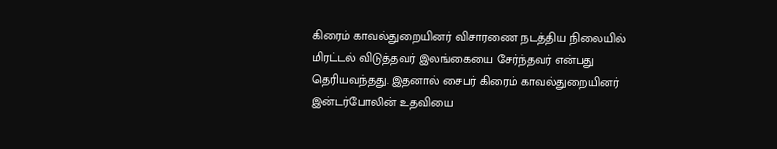கிரைம் காவல்துறையினர் விசாரணை நடத்திய நிலையில் மிரட்டல் விடுத்தவர் இலங்கையை சேர்ந்தவர் என்பது தெரியவந்தது. இதனால் சைபர் கிரைம் காவல்துறையினர் இன்டர்போலின் உதவியை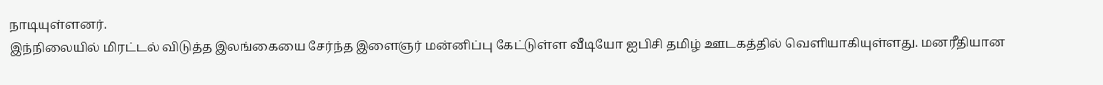நாடியுள்ளனர்.
இந்நிலையில் மிரட்டல் விடுத்த இலங்கையை சேர்ந்த இளைஞர் மன்னிப்பு கேட்டுள்ள வீடியோ ஐபிசி தமிழ் ஊடகத்தில் வெளியாகியுள்ளது. மனரீதியான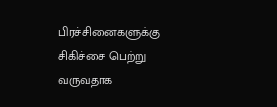பிரச்சினைகளுக்கு சிகிச்சை பெற்று வருவதாக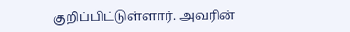குறிப்பிட்டுள்ளார். அவரின்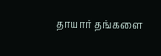தாயார் தங்களை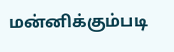மன்னிக்கும்படி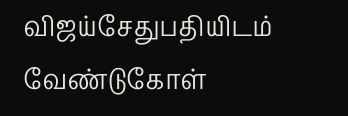விஜய்சேதுபதியிடம் வேண்டுகோள்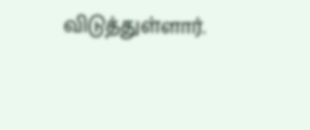விடுத்துள்ளார்.